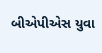બીએપીએસ યુવા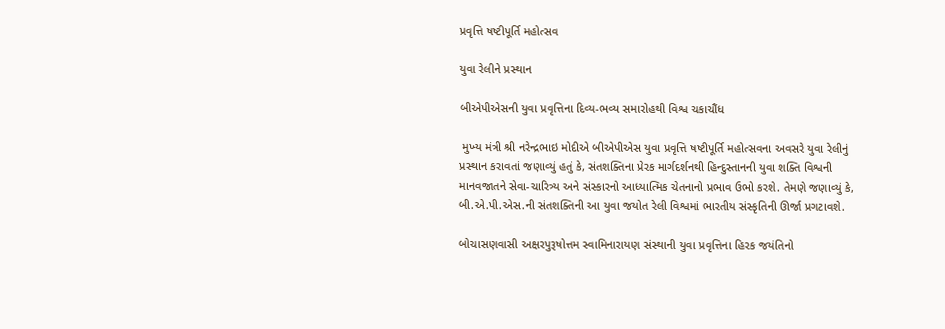પ્રવૃત્તિ ષષ્‍ટીપૂર્તિ મહોત્‍સવ

યુવા રેલીને પ્રસ્‍થાન

બીએપીએસની યુવા પ્રવૃત્તિના દિવ્‍ય-ભવ્ય સમારોહથી વિશ્વ ચકાચૌંધ

 મુખ્‍ય મંત્રી શ્રી નરેન્‍દ્રભાઇ મોદીએ બીએપીએસ યુવા પ્રવૃત્તિ ષષ્‍ટીપૂર્તિ મહોત્‍સવના અવસરે યુવા રેલીનું પ્રસ્‍થાન કરાવતાં જણાવ્‍યું હતું કે, સંતશક્તિના પ્રેરક માર્ગદર્શનથી હિન્‍દુસ્‍તાનની યુવા શક્તિ વિશ્વની માનવજાતને સેવા-ચારિત્ર્ય અને સંસ્‍કારનો આધ્‍યાત્‍મિક ચેતનાનો પ્રભાવ ઉભો કરશે. તેમણે જણાવ્‍યું કે, બી.એ.પી.એસ.ની સંતશક્તિની આ યુવા જયોત રેલી વિશ્વમાં ભારતીય સંસ્‍કૃતિની ઊર્જા પ્રગટાવશે.

બોચાસણવાસી અક્ષરપુરૂષોત્તમ સ્વામિનારાયણ સંસ્‍થાની યુવા પ્રવૃત્તિના હિરક જયંતિનો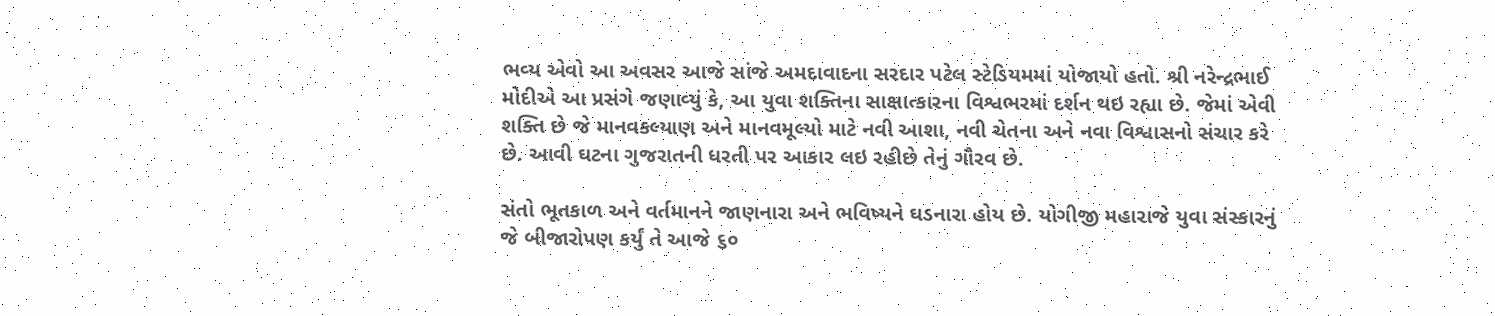ભવ્‍ય એવો આ અવસર આજે સાંજે અમદાવાદના સરદાર પટેલ સ્ટેડિયમમાં યોજાયો હતો. શ્રી નરેન્‍દ્રભાઈ મોદીએ આ પ્રસંગે જણાવ્‍યું કે, આ યુવા શક્તિના સાક્ષાત્‍કારના વિશ્વભરમાં દર્શન થઇ રહ્યા છે. જેમાં એવી શક્તિ છે જે માનવકલ્‍યાણ અને માનવમૂલ્‍યો માટે નવી આશા, નવી ચેતના અને નવા વિશ્વાસનો સંચાર કરે છે. આવી ઘટના ગુજરાતની ધરતી પર આકાર લઇ રહીછે તેનું ગૌરવ છે.

સંતો ભૂતકાળ અને વર્તમાનને જાણનારા અને ભવિષ્‍યને ઘડનારા હોય છે. યોગીજી મહારાજે યુવા સંસ્‍કારનું જે બીજારોપણ કર્યું તે આજે ૬૦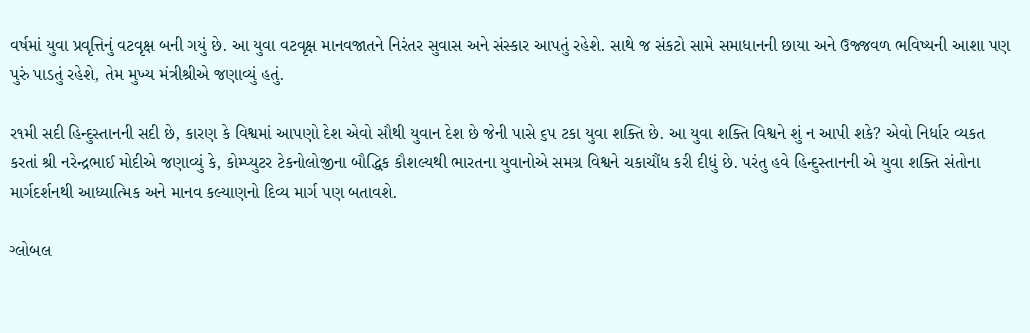વર્ષમાં યુવા પ્રવૃત્તિનું વટવૃક્ષ બની ગયું છે. આ યુવા વટવૃક્ષ માનવજાતને નિરંતર સુવાસ અને સંસ્‍કાર આપતું રહેશે. સાથે જ સંકટો સામે સમાધાનની છાયા અને ઉજ્જવળ ભવિષ્‍યની આશા પણ પુરું પાડતું રહેશે, તેમ મુખ્‍ય મંત્રીશ્રીએ જણાવ્‍યું હતું.

ર૧મી સદી હિન્‍દુસ્‍તાનની સદી છે, કારણ કે વિશ્વમાં આપણો દેશ એવો સૌથી યુવાન દેશ છે જેની પાસે ૬પ ટકા યુવા શક્તિ છે. આ યુવા શક્તિ વિશ્વને શું ન આપી શકે? એવો નિર્ધાર વ્‍યકત કરતાં શ્રી નરેન્‍દ્રભાઈ મોદીએ જણાવ્‍યું કે, કોમ્‍પ્‍યુટર ટેકનોલોજીના બૌદ્ધિક કૌશલ્‍યથી ભારતના યુવાનોએ સમગ્ર વિશ્વને ચકાચૌંધ કરી દીધું છે. પરંતુ હવે હિન્‍દુસ્‍તાનની એ યુવા શક્તિ સંતોના માર્ગદર્શનથી આધ્‍યાત્‍મિક અને માનવ કલ્‍યાણનો દિવ્‍ય માર્ગ પણ બતાવશે.

ગ્‍લોબલ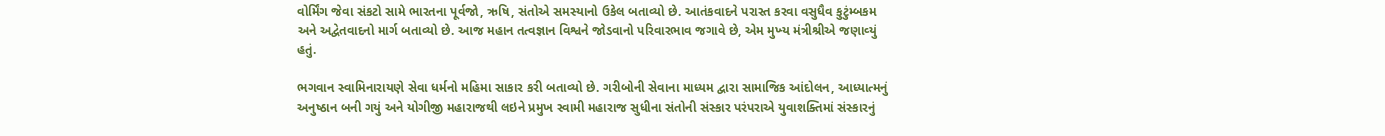વોર્મિંગ જેવા સંકટો સામે ભારતના પૂર્વજો, ઋષિ, સંતોએ સમસ્‍યાનો ઉકેલ બતાવ્‍યો છે. આતંકવાદને પરાસ્‍ત કરવા વસુધૈવ કુટુંમ્‍બકમ અને અદ્વેતવાદનો માર્ગ બતાવ્‍યો છે. આજ મહાન તત્વજ્ઞાન વિશ્વને જોડવાનો પરિવારભાવ જગાવે છે, એમ મુખ્‍ય મંત્રીશ્રીએ જણાવ્‍યું હતું.

ભગવાન સ્‍વામિનારાયણે સેવા ધર્મનો મહિમા સાકાર કરી બતાવ્‍યો છે. ગરીબોની સેવાના માધ્‍યમ દ્વારા સામાજિક આંદોલન, આધ્‍યાત્‍મનું અનુષ્‍ઠાન બની ગયું અને યોગીજી મહારાજથી લઇને પ્રમુખ સ્‍વામી મહારાજ સુધીના સંતોની સંસ્‍કાર પરંપરાએ યુવાશક્તિમાં સંસ્‍કારનું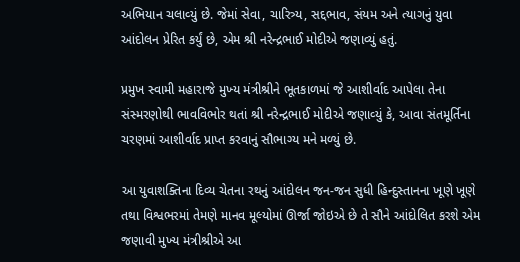અભિયાન ચલાવ્‍યું છે. જેમાં સેવા, ચારિત્ર્ય, સદ્દભાવ, સંયમ અને ત્‍યાગનું યુવા આંદોલન પ્રેરિત કર્યું છે, એમ શ્રી નરેન્‍દ્રભાઈ મોદીએ જણાવ્‍યું હતું.

પ્રમુખ સ્‍વામી મહારાજે મુખ્‍ય મંત્રીશ્રીને ભૂતકાળમાં જે આશીર્વાદ આપેલા તેના સંસ્‍મરણોથી ભાવવિભોર થતાં શ્રી નરેન્‍દ્રભાઈ મોદીએ જણાવ્‍યું કે, આવા સંતમૂર્તિના ચરણમાં આશીર્વાદ પ્રાપ્‍ત કરવાનું સૌભાગ્‍ય મને મળ્યું છે.

આ યુવાશક્તિના દિવ્‍ય ચેતના રથનું આંદોલન જન-જન સુધી હિન્‍દુસ્‍તાનના ખૂણે ખૂણે તથા વિશ્વભરમાં તેમણે માનવ મૂલ્‍યોમાં ઊર્જા જોઇએ છે તે સૌને આંદોલિત કરશે એમ જણાવી મુખ્‍ય મંત્રીશ્રીએ આ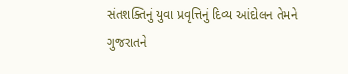સંતશક્તિનું યુવા પ્રવૃત્તિનું દિવ્‍ય આંદોલન તેમને ગુજરાતને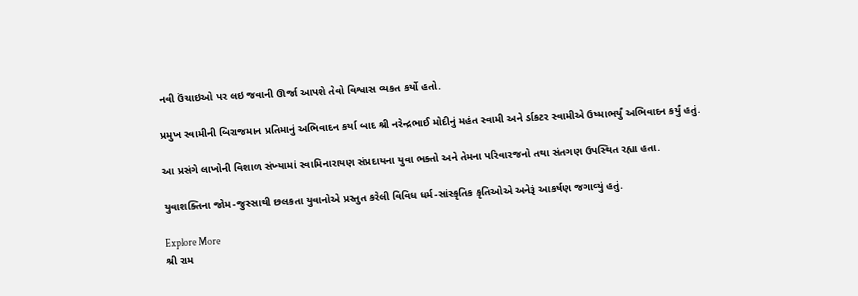નવી ઉંચાઇઓ પર લઇ જવાની ઊર્જા આપશે તેવો વિશ્વાસ વ્‍યકત કર્યો હતો.

પ્રમુખ સ્‍વામીની બિરાજમાન પ્રતિમાનું અભિવાદન કર્યા બાદ શ્રી નરેન્‍દ્રભાઈ મોદીનું મહંત સ્‍વામી અને ર્ડાકટર સ્‍વામીએ ઉષ્‍માભર્યું અભિવાદન કર્યું હતું.

આ પ્રસંગે લાખોની વિશાળ સંખ્‍યામાં સ્‍વામિનારાયણ સંપ્રદાયના યુવા ભક્તો અને તેમના પરિવારજનો તથા સંતગણ ઉપસ્‍થિત રહ્યા હતા.

યુવાશક્તિના જોમ-જુસ્‍સાથી છલકતા યુવાનોએ પ્રસ્‍તુત કરેલી વિવિધ ધર્મ-સાંસ્‍કૃતિક કૃતિઓએ અનેરૂં આકર્ષણ જગાવ્‍યું હતું.

Explore More
શ્રી રામ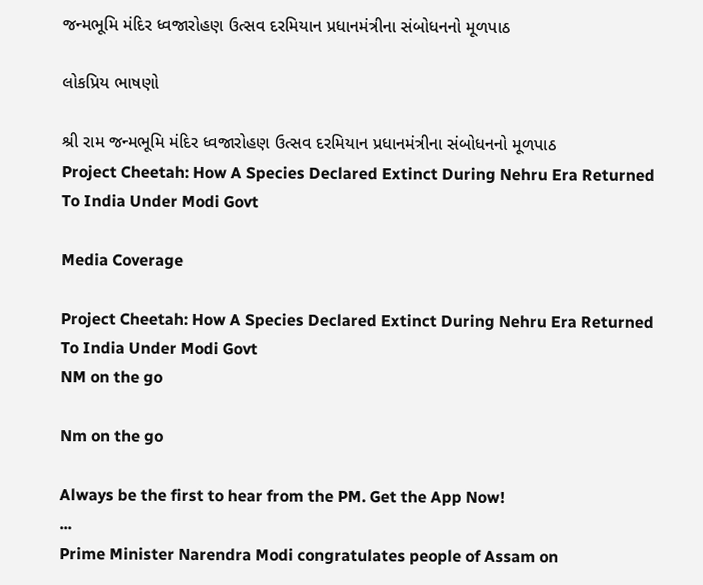જન્મભૂમિ મંદિર ધ્વજારોહણ ઉત્સવ દરમિયાન પ્રધાનમંત્રીના સંબોધનનો મૂળપાઠ

લોકપ્રિય ભાષણો

શ્રી રામ જન્મભૂમિ મંદિર ધ્વજારોહણ ઉત્સવ દરમિયાન પ્રધાનમંત્રીના સંબોધનનો મૂળપાઠ
Project Cheetah: How A Species Declared Extinct During Nehru Era Returned To India Under Modi Govt

Media Coverage

Project Cheetah: How A Species Declared Extinct During Nehru Era Returned To India Under Modi Govt
NM on the go

Nm on the go

Always be the first to hear from the PM. Get the App Now!
...
Prime Minister Narendra Modi congratulates people of Assam on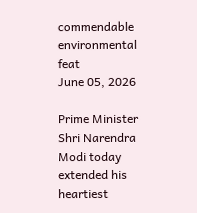commendable environmental feat
June 05, 2026

Prime Minister Shri Narendra Modi today extended his heartiest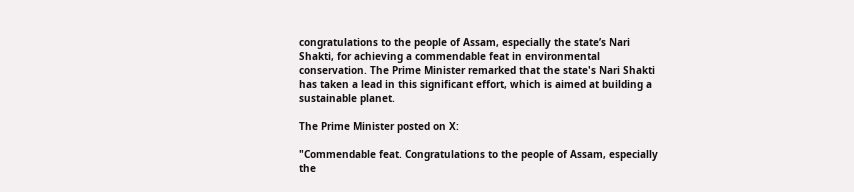congratulations to the people of Assam, especially the state’s Nari Shakti, for achieving a commendable feat in environmental conservation. The Prime Minister remarked that the state's Nari Shakti has taken a lead in this significant effort, which is aimed at building a sustainable planet.

The Prime Minister posted on X:

"Commendable feat. Congratulations to the people of Assam, especially the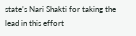state’s Nari Shakti for taking the lead in this effort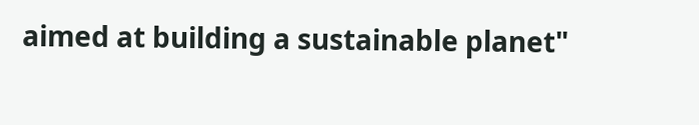aimed at building a sustainable planet"